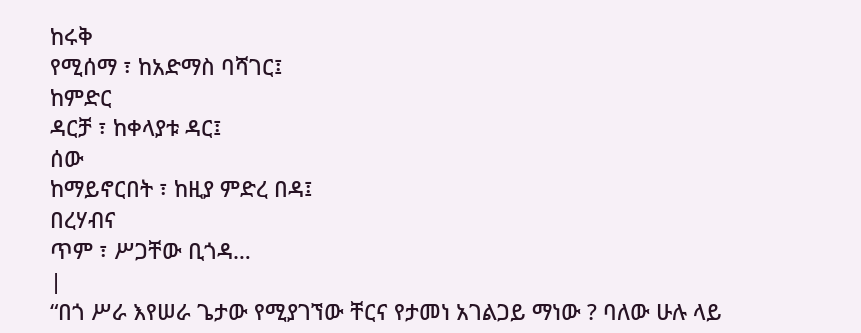ከሩቅ
የሚሰማ ፣ ከአድማስ ባሻገር፤
ከምድር
ዳርቻ ፣ ከቀላያቱ ዳር፤
ሰው
ከማይኖርበት ፣ ከዚያ ምድረ በዳ፤
በረሃብና
ጥም ፣ ሥጋቸው ቢጎዳ…
|
“በጎ ሥራ እየሠራ ጌታው የሚያገኘው ቸርና የታመነ አገልጋይ ማነው ? ባለው ሁሉ ላይ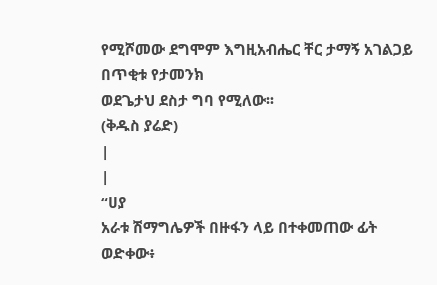የሚሾመው ደግሞም እግዚአብሔር ቸር ታማኝ አገልጋይ በጥቂቱ የታመንክ
ወደጌታህ ደስታ ግባ የሚለው፡፡
(ቅዱስ ያሬድ)
|
|
“ሀያ
አራቱ ሽማግሌዎች በዙፋን ላይ በተቀመጠው ፊት ወድቀው፥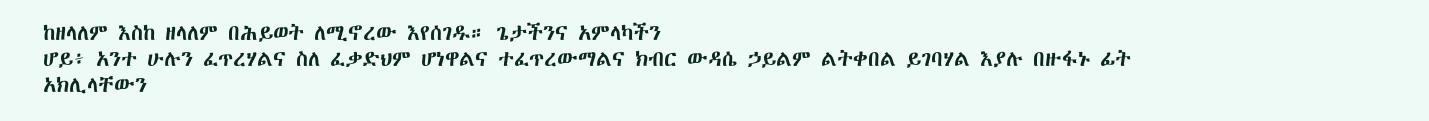ከዘላለም እስከ ዘላለም በሕይወት ለሚኖረው እየሰገዱ። ጌታችንና አምላካችን
ሆይ፥ አንተ ሁሉን ፈጥረሃልና ስለ ፈቃድህም ሆነዋልና ተፈጥረውማልና ክብር ውዳሴ ኃይልም ልትቀበል ይገባሃል እያሉ በዙፋኑ ፊት
አክሊላቸውን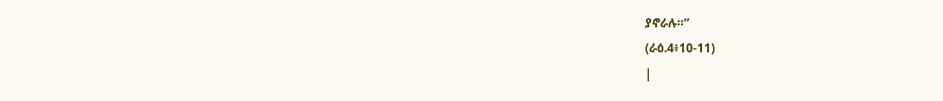ያኖራሉ።”
(ራዕ.4፥10-11)
|